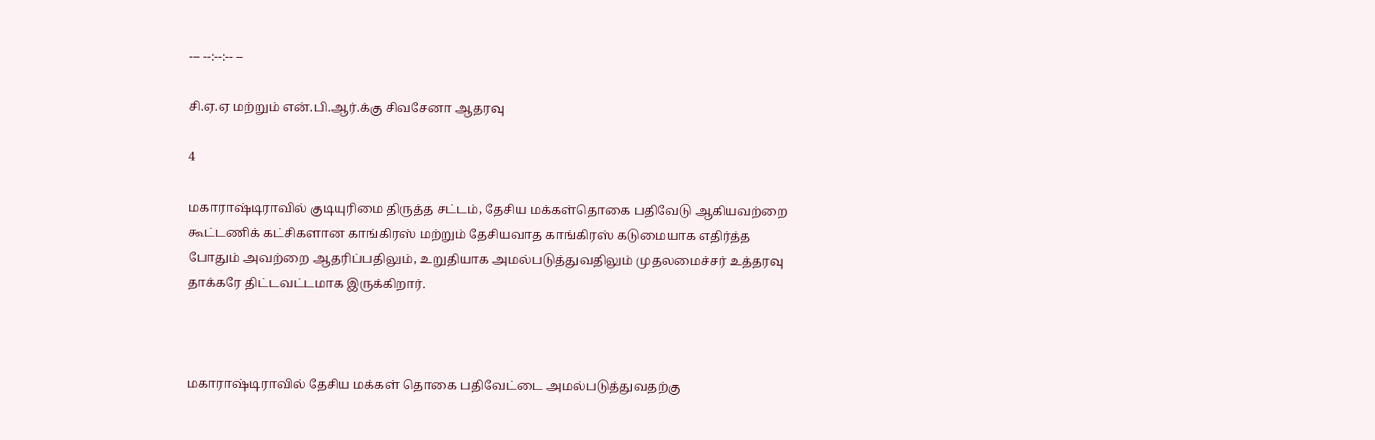--- --:--:-- --

சி.ஏ.ஏ மற்றும் என்.பி.ஆர்.க்கு சிவசேனா ஆதரவு

4

மகாராஷ்டிராவில் குடியுரிமை திருத்த சட்டம், தேசிய மக்கள்தொகை பதிவேடு ஆகியவற்றை கூட்டணிக் கட்சிகளான காங்கிரஸ் மற்றும் தேசியவாத காங்கிரஸ் கடுமையாக எதிர்த்த போதும் அவற்றை ஆதரிப்பதிலும், உறுதியாக அமல்படுத்துவதிலும் முதலமைச்சர் உத்தரவு தாக்கரே திட்டவட்டமாக இருக்கிறார்.



மகாராஷ்டிராவில் தேசிய மக்கள் தொகை பதிவேட்டை அமல்படுத்துவதற்கு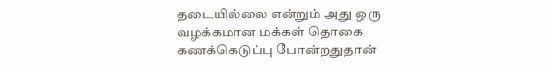தடையில்லை என்றும் அது ஒரு வழக்கமான மக்கள் தொகை கணக்கெடுப்பு போன்றதுதான்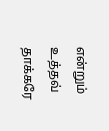என்றும் உத்தவ் தாக்கரே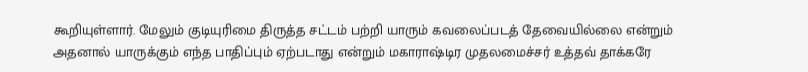கூறியுள்ளார். மேலும் குடியுரிமை திருத்த சட்டம் பற்றி யாரும் கவலைப்படத் தேவையில்லை என்றும் அதனால் யாருக்கும் எந்த பாதிப்பும் ஏற்படாது என்றும் மகாராஷ்டிர முதலமைச்சர் உத்தவ் தாக்கரே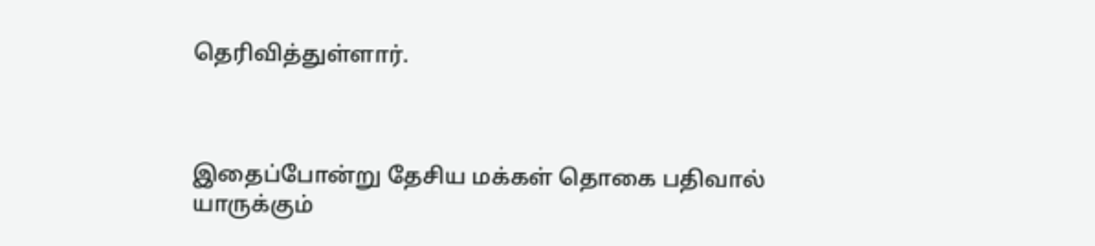தெரிவித்துள்ளார்.



இதைப்போன்று தேசிய மக்கள் தொகை பதிவால் யாருக்கும்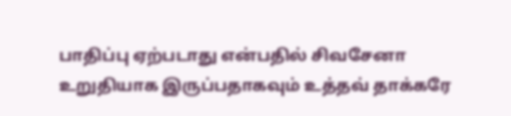பாதிப்பு ஏற்படாது என்பதில் சிவசேனா உறுதியாக இருப்பதாகவும் உத்தவ் தாக்கரே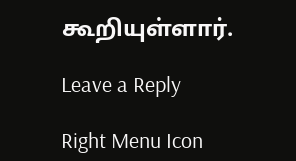கூறியுள்ளார்.

Leave a Reply

Right Menu Icon